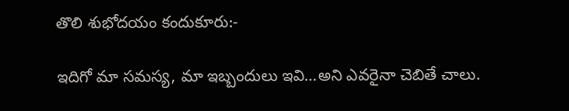తొలి శుభోదయం కందుకూరు:-

ఇదిగో మా సమస్య, మా ఇబ్బందులు ఇవి…అని ఎవరైనా చెబితే చాలు.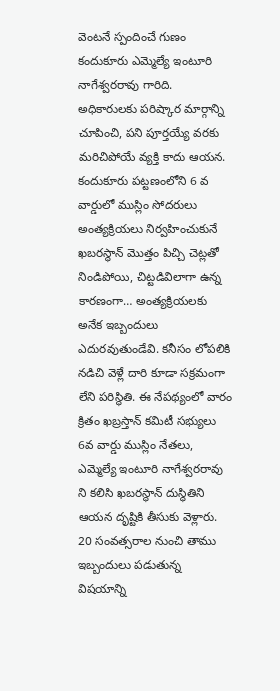వెంటనే స్పందించే గుణం కందుకూరు ఎమ్మెల్యే ఇంటూరి నాగేశ్వరరావు గారిది. అధికారులకు పరిష్కార మార్గాన్ని చూపించి, పని పూర్తయ్యే వరకు మరిచిపోయే వ్యక్తి కాదు ఆయన. కందుకూరు పట్టణంలోని 6 వ వార్డులో ముస్లిం సోదరులు అంత్యక్రియలు నిర్వహించుకునే ఖబరస్థాన్ మొత్తం పిచ్చి చెట్లతో నిండిపోయి, చిట్టడివిలాగా ఉన్న కారణంగా… అంత్యక్రియలకు అనేక ఇబ్బందులు ఎదురవుతుండేవి. కనీసం లోపలికి నడిచి వెళ్లే దారి కూడా సక్రమంగా లేని పరిస్థితి. ఈ నేపథ్యంలో వారం క్రితం ఖబ్రస్తాన్ కమిటీ సభ్యులు 6వ వార్డు ముస్లిం నేతలు, ఎమ్మెల్యే ఇంటూరి నాగేశ్వరరావు ని కలిసి ఖబరస్థాన్ దుస్థితిని ఆయన దృష్టికి తీసుకు వెళ్లారు. 20 సంవత్సరాల నుంచి తాము ఇబ్బందులు పడుతున్న విషయాన్ని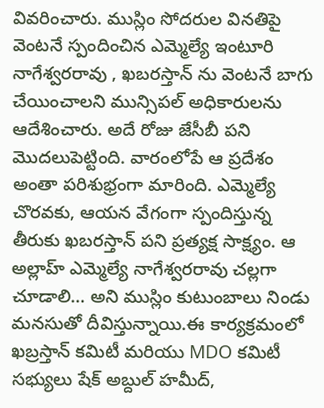వివరించారు. ముస్లిం సోదరుల వినతిపై వెంటనే స్పందించిన ఎమ్మెల్యే ఇంటూరి నాగేశ్వరరావు , ఖబరస్తాన్ ను వెంటనే బాగు చేయించాలని మున్సిపల్ అధికారులను ఆదేశించారు. అదే రోజు జేసీబీ పని మొదలుపెట్టింది. వారంలోపే ఆ ప్రదేశం అంతా పరిశుభ్రంగా మారింది. ఎమ్మెల్యే చొరవకు, ఆయన వేగంగా స్పందిస్తున్న తీరుకు ఖబరస్తాన్ పని ప్రత్యక్ష సాక్ష్యం. ఆ అల్లాహ్ ఎమ్మెల్యే నాగేశ్వరరావు చల్లగా చూడాలి… అని ముస్లిం కుటుంబాలు నిండు మనసుతో దీవిస్తున్నాయి.ఈ కార్యక్రమంలో ఖబ్రస్తాన్ కమిటీ మరియు MDO కమిటీ సభ్యులు షేక్ అబ్దుల్ హమీద్,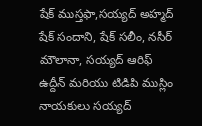షేక్ ముస్తఫా,సయ్యద్ అహ్మద్
షేక్ సందాని, షేక్ సలీం, నసీర్ మౌలానా, సయ్యద్ ఆరిఫ్ ఉద్దీన్ మరియు టిడిపి ముస్లిం నాయకులు సయ్యద్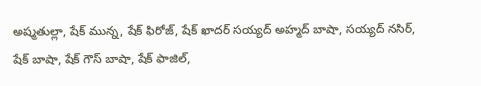అష్మతుల్లా, షేక్ మున్న, షేక్ ఫిరోజ్, షేక్ ఖాదర్ సయ్యద్ అహ్మద్ బాషా, సయ్యద్ నసిర్, షేక్ బాషా, షేక్ గౌస్ బాషా, షేక్ ఫాజిల్,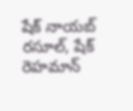షేక్ నాయబ్ రసూల్, షేక్ రెహమాన్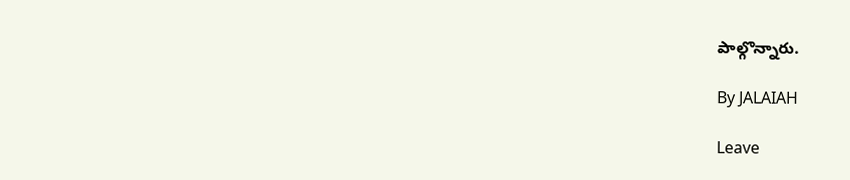పాల్గొన్నారు.

By JALAIAH

Leave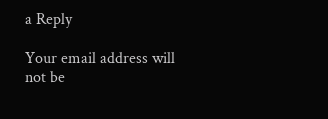a Reply

Your email address will not be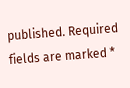published. Required fields are marked *